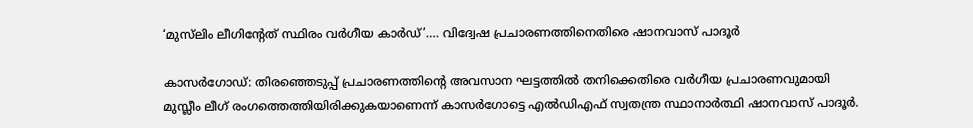‘മുസ്‌ലിം ലീഗിന്റേത് സ്ഥിരം വർഗീയ കാർഡ്’…. വിദ്വേഷ പ്രചാരണത്തിനെതിരെ ഷാനവാസ് പാദൂർ

കാസർഗോഡ്: തിരഞ്ഞെടുപ്പ് പ്രചാരണത്തിന്റെ അവസാന ഘട്ടത്തിൽ തനിക്കെതിരെ വർഗീയ പ്രചാരണവുമായി മുസ്ലീം ലീഗ് രംഗത്തെത്തിയിരിക്കുകയാണെന്ന് കാസർഗോട്ടെ എൽഡിഎഫ് സ്വതന്ത്ര സ്ഥാനാർത്ഥി ഷാനവാസ് പാദൂർ.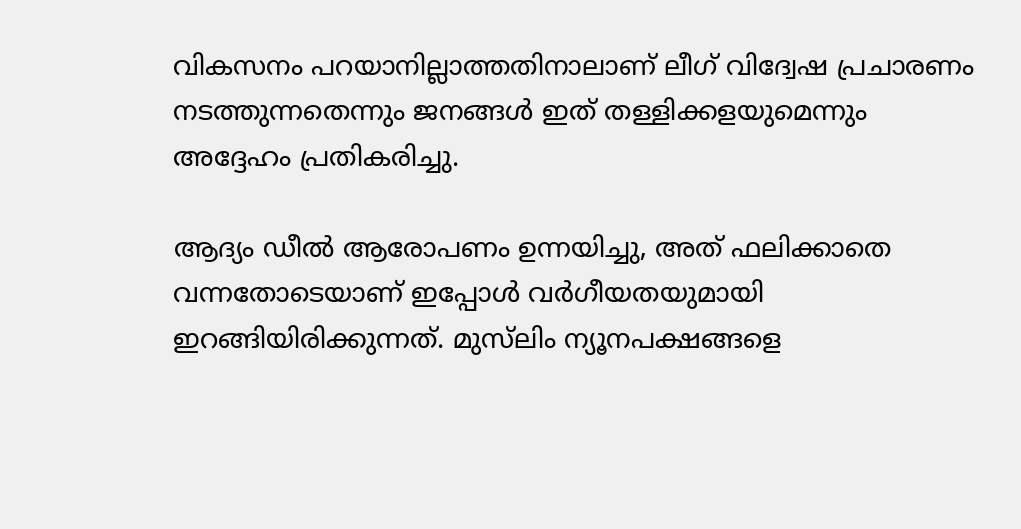വികസനം പറയാനില്ലാത്തതിനാലാണ് ലീഗ് വിദ്വേഷ പ്രചാരണം നടത്തുന്നതെന്നും ജനങ്ങൾ ഇത് തള്ളിക്കളയുമെന്നും അദ്ദേഹം പ്രതികരിച്ചു.

ആദ്യം ഡീൽ ആരോപണം ഉന്നയിച്ചു, അത് ഫലിക്കാതെ വന്നതോടെയാണ് ഇപ്പോൾ വർഗീയതയുമായി ഇറങ്ങിയിരിക്കുന്നത്. മുസ്‌ലിം ന്യൂനപക്ഷങ്ങളെ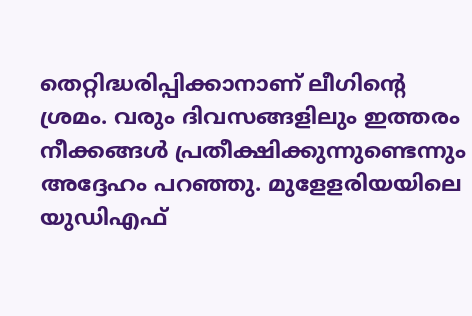തെറ്റിദ്ധരിപ്പിക്കാനാണ് ലീഗിന്റെ ശ്രമം. വരും ദിവസങ്ങളിലും ഇത്തരം നീക്കങ്ങൾ പ്രതീക്ഷിക്കുന്നുണ്ടെന്നും അദ്ദേഹം പറഞ്ഞു. മുളേളരിയയിലെ യുഡിഎഫ്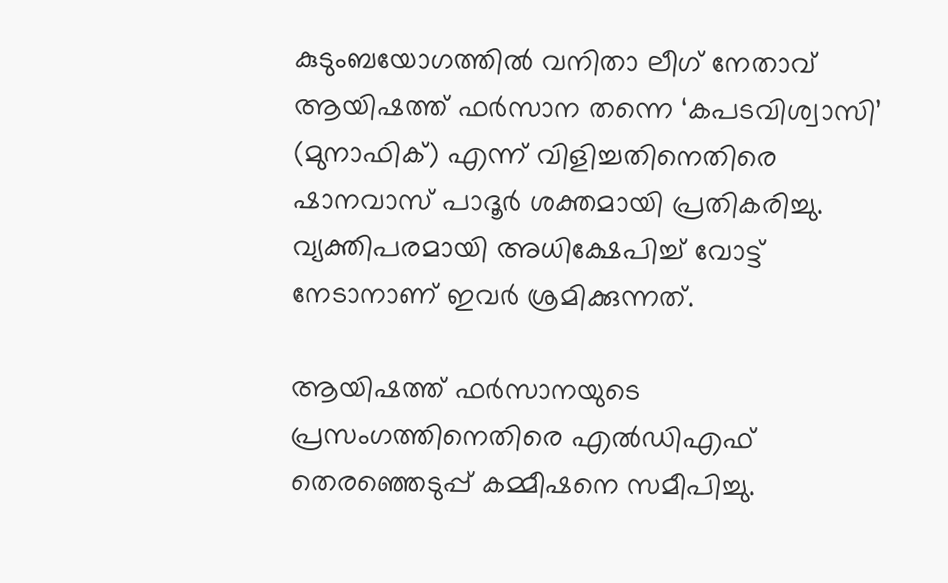കുടുംബയോഗത്തിൽ വനിതാ ലീഗ് നേതാവ് ആയിഷത്ത് ഫർസാന തന്നെ ‘കപടവിശ്വാസി’ (മുനാഫിക്) എന്ന് വിളിച്ചതിനെതിരെ ഷാനവാസ് പാദൂർ ശക്തമായി പ്രതികരിച്ചു. വ്യക്തിപരമായി അധിക്ഷേപിച്ച് വോട്ട് നേടാനാണ് ഇവർ ശ്രമിക്കുന്നത്.

ആയിഷത്ത് ഫർസാനയുടെ പ്രസംഗത്തിനെതിരെ എൽഡിഎഫ് തെരഞ്ഞെടുപ്പ് കമ്മീഷനെ സമീപിച്ചു.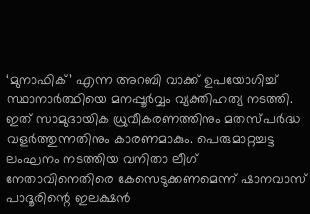‘മുനാഫിക്’ എന്ന അറബി വാക്ക് ഉപയോഗിച്ച് സ്ഥാനാർത്ഥിയെ മനപ്പൂർവ്വം വ്യക്തിഹത്യ നടത്തി. ഇത് സാമുദായിക ധ്രുവീകരണത്തിനും മതസ്പർദ്ധ വളർത്തുന്നതിനും കാരണമാകും. പെരുമാറ്റച്ചട്ട ലംഘനം നടത്തിയ വനിതാ ലീഗ് നേതാവിനെതിരെ കേസെടുക്കണമെന്ന് ഷാനവാസ് പാദൂരിന്റെ ഇലക്ഷൻ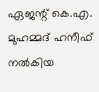ഏജന്റ് കെ.എ. മുഹമ്മദ് ഹനീഫ് നൽകിയ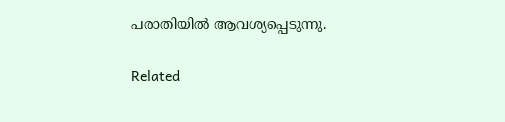പരാതിയിൽ ആവശ്യപ്പെടുന്നു.

Related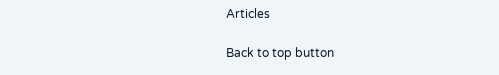Articles

Back to top button